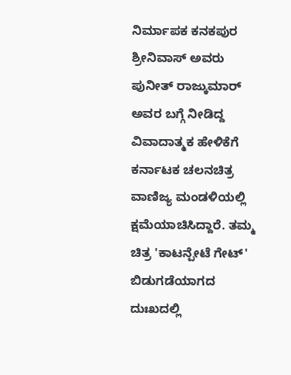ನಿರ್ಮಾಪಕ ಕನಕಪುರ ಶ್ರೀನಿವಾಸ್ ಅವರು ಪುನೀತ್ ರಾಜ್ಕುಮಾರ್ ಅವರ ಬಗ್ಗೆ ನೀಡಿದ್ದ ವಿವಾದಾತ್ಮಕ ಹೇಳಿಕೆಗೆ ಕರ್ನಾಟಕ ಚಲನಚಿತ್ರ ವಾಣಿಜ್ಯ ಮಂಡಳಿಯಲ್ಲಿ ಕ್ಷಮೆಯಾಚಿಸಿದ್ದಾರೆ. ತಮ್ಮ ಚಿತ್ರ 'ಕಾಟನ್ಪೇಟೆ ಗೇಟ್' ಬಿಡುಗಡೆಯಾಗದ ದುಃಖದಲ್ಲಿ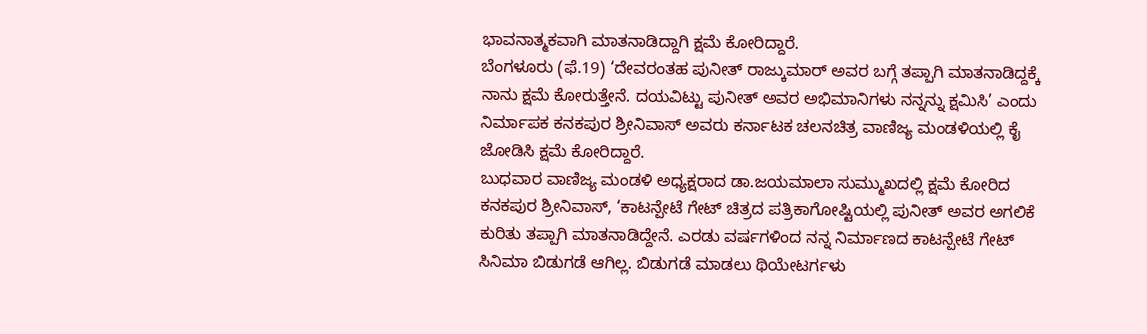ಭಾವನಾತ್ಮಕವಾಗಿ ಮಾತನಾಡಿದ್ದಾಗಿ ಕ್ಷಮೆ ಕೋರಿದ್ದಾರೆ.
ಬೆಂಗಳೂರು (ಫೆ.19) ‘ದೇವರಂತಹ ಪುನೀತ್ ರಾಜ್ಕುಮಾರ್ ಅವರ ಬಗ್ಗೆ ತಪ್ಪಾಗಿ ಮಾತನಾಡಿದ್ದಕ್ಕೆ ನಾನು ಕ್ಷಮೆ ಕೋರುತ್ತೇನೆ. ದಯವಿಟ್ಟು ಪುನೀತ್ ಅವರ ಅಭಿಮಾನಿಗಳು ನನ್ನನ್ನು ಕ್ಷಮಿಸಿ’ ಎಂದು ನಿರ್ಮಾಪಕ ಕನಕಪುರ ಶ್ರೀನಿವಾಸ್ ಅವರು ಕರ್ನಾಟಕ ಚಲನಚಿತ್ರ ವಾಣಿಜ್ಯ ಮಂಡಳಿಯಲ್ಲಿ ಕೈ ಜೋಡಿಸಿ ಕ್ಷಮೆ ಕೋರಿದ್ದಾರೆ.
ಬುಧವಾರ ವಾಣಿಜ್ಯ ಮಂಡಳಿ ಅಧ್ಯಕ್ಷರಾದ ಡಾ.ಜಯಮಾಲಾ ಸುಮ್ಮುಖದಲ್ಲಿ ಕ್ಷಮೆ ಕೋರಿದ ಕನಕಪುರ ಶ್ರೀನಿವಾಸ್, ‘ಕಾಟನ್ಪೇಟೆ ಗೇಟ್ ಚಿತ್ರದ ಪತ್ರಿಕಾಗೋಷ್ಟಿಯಲ್ಲಿ ಪುನೀತ್ ಅವರ ಅಗಲಿಕೆ ಕುರಿತು ತಪ್ಪಾಗಿ ಮಾತನಾಡಿದ್ದೇನೆ. ಎರಡು ವರ್ಷಗಳಿಂದ ನನ್ನ ನಿರ್ಮಾಣದ ಕಾಟನ್ಪೇಟೆ ಗೇಟ್ ಸಿನಿಮಾ ಬಿಡುಗಡೆ ಆಗಿಲ್ಲ. ಬಿಡುಗಡೆ ಮಾಡಲು ಥಿಯೇಟರ್ಗಳು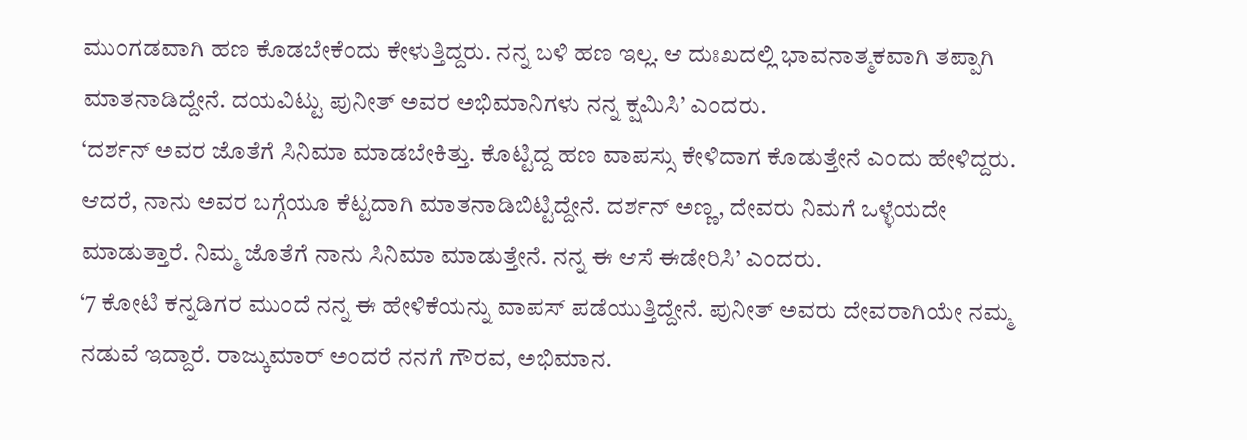ಮುಂಗಡವಾಗಿ ಹಣ ಕೊಡಬೇಕೆಂದು ಕೇಳುತ್ತಿದ್ದರು. ನನ್ನ ಬಳಿ ಹಣ ಇಲ್ಲ. ಆ ದುಃಖದಲ್ಲಿ ಭಾವನಾತ್ಮಕವಾಗಿ ತಪ್ಪಾಗಿ ಮಾತನಾಡಿದ್ದೇನೆ. ದಯವಿಟ್ಟು ಪುನೀತ್ ಅವರ ಅಭಿಮಾನಿಗಳು ನನ್ನ ಕ್ಷಮಿಸಿ’ ಎಂದರು.
‘ದರ್ಶನ್ ಅವರ ಜೊತೆಗೆ ಸಿನಿಮಾ ಮಾಡಬೇಕಿತ್ತು. ಕೊಟ್ಟಿದ್ದ ಹಣ ವಾಪಸ್ಸು ಕೇಳಿದಾಗ ಕೊಡುತ್ತೇನೆ ಎಂದು ಹೇಳಿದ್ದರು. ಆದರೆ, ನಾನು ಅವರ ಬಗ್ಗೆಯೂ ಕೆಟ್ಟದಾಗಿ ಮಾತನಾಡಿಬಿಟ್ಟಿದ್ದೇನೆ. ದರ್ಶನ್ ಅಣ್ಣ, ದೇವರು ನಿಮಗೆ ಒಳ್ಳೆಯದೇ ಮಾಡುತ್ತಾರೆ. ನಿಮ್ಮ ಜೊತೆಗೆ ನಾನು ಸಿನಿಮಾ ಮಾಡುತ್ತೇನೆ. ನನ್ನ ಈ ಆಸೆ ಈಡೇರಿಸಿ’ ಎಂದರು.
‘7 ಕೋಟಿ ಕನ್ನಡಿಗರ ಮುಂದೆ ನನ್ನ ಈ ಹೇಳಿಕೆಯನ್ನು ವಾಪಸ್ ಪಡೆಯುತ್ತಿದ್ದೇನೆ. ಪುನೀತ್ ಅವರು ದೇವರಾಗಿಯೇ ನಮ್ಮ ನಡುವೆ ಇದ್ದಾರೆ. ರಾಜ್ಕುಮಾರ್ ಅಂದರೆ ನನಗೆ ಗೌರವ, ಅಭಿಮಾನ.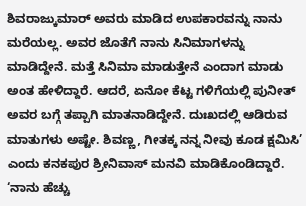ಶಿವರಾಜ್ಕುಮಾರ್ ಅವರು ಮಾಡಿದ ಉಪಕಾರವನ್ನು ನಾನು ಮರೆಯಲ್ಲ. ಅವರ ಜೊತೆಗೆ ನಾನು ಸಿನಿಮಾಗಳನ್ನು ಮಾಡಿದ್ದೇನೆ. ಮತ್ತೆ ಸಿನಿಮಾ ಮಾಡುತ್ತೇನೆ ಎಂದಾಗ ಮಾಡು ಅಂತ ಹೇಳಿದ್ದಾರೆ. ಆದರೆ, ಏನೋ ಕೆಟ್ಟ ಗಳಿಗೆಯಲ್ಲಿ ಪುನೀತ್ ಅವರ ಬಗ್ಗೆ ತಪ್ಪಾಗಿ ಮಾತನಾಡಿದ್ದೇನೆ. ದುಃಖದಲ್ಲಿ ಆಡಿರುವ ಮಾತುಗಳು ಅಷ್ಟೇ. ಶಿವಣ್ಣ, ಗೀತಕ್ಕ ನನ್ನ ನೀವು ಕೂಡ ಕ್ಷಮಿಸಿ’ ಎಂದು ಕನಕಪುರ ಶ್ರೀನಿವಾಸ್ ಮನವಿ ಮಾಡಿಕೊಂಡಿದ್ದಾರೆ.
‘ನಾನು ಹೆಚ್ಚು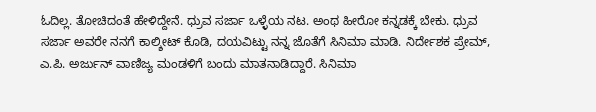ಓದಿಲ್ಲ. ತೋಚಿದಂತೆ ಹೇಳಿದ್ದೇನೆ. ಧ್ರುವ ಸರ್ಜಾ ಒಳ್ಳೆಯ ನಟ. ಅಂಥ ಹೀರೋ ಕನ್ನಡಕ್ಕೆ ಬೇಕು. ಧ್ರುವ ಸರ್ಜಾ ಅವರೇ ನನಗೆ ಕಾಲ್ಶೀಟ್ ಕೊಡಿ, ದಯವಿಟ್ಟು ನನ್ನ ಜೊತೆಗೆ ಸಿನಿಮಾ ಮಾಡಿ. ನಿರ್ದೇಶಕ ಪ್ರೇಮ್, ಎ.ಪಿ. ಅರ್ಜುನ್ ವಾಣಿಜ್ಯ ಮಂಡಳಿಗೆ ಬಂದು ಮಾತನಾಡಿದ್ದಾರೆ. ಸಿನಿಮಾ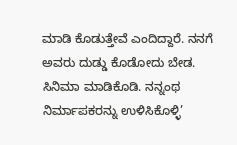ಮಾಡಿ ಕೊಡುತ್ತೇವೆ ಎಂದಿದ್ದಾರೆ. ನನಗೆ ಅವರು ದುಡ್ಡು ಕೊಡೋದು ಬೇಡ. ಸಿನಿಮಾ ಮಾಡಿಕೊಡಿ. ನನ್ನಂಥ ನಿರ್ಮಾಪಕರನ್ನು ಉಳಿಸಿಕೊಳ್ಳಿ’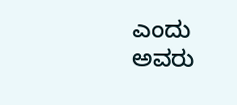ಎಂದು ಅವರು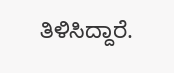ತಿಳಿಸಿದ್ದಾರೆ.